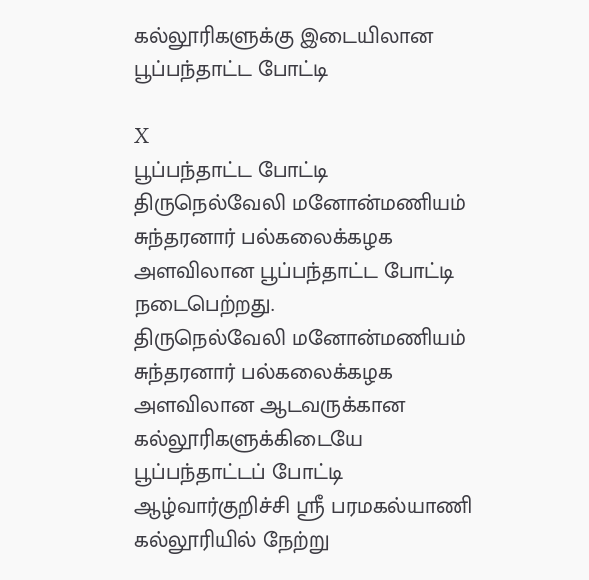கல்லூரிகளுக்கு இடையிலான பூப்பந்தாட்ட போட்டி

X
பூப்பந்தாட்ட போட்டி
திருநெல்வேலி மனோன்மணியம் சுந்தரனார் பல்கலைக்கழக அளவிலான பூப்பந்தாட்ட போட்டி நடைபெற்றது.
திருநெல்வேலி மனோன்மணியம் சுந்தரனார் பல்கலைக்கழக அளவிலான ஆடவருக்கான கல்லூரிகளுக்கிடையே பூப்பந்தாட்டப் போட்டி ஆழ்வார்குறிச்சி ஸ்ரீ பரமகல்யாணி கல்லூரியில் நேற்று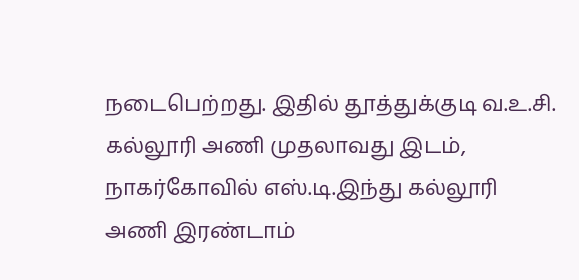நடைபெற்றது. இதில் தூத்துக்குடி வ.உ.சி. கல்லூரி அணி முதலாவது இடம், நாகர்கோவில் எஸ்.டி.இந்து கல்லூரி அணி இரண்டாம்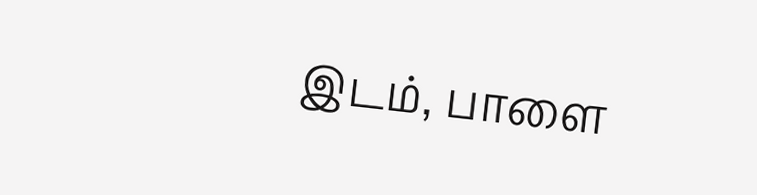இடம், பாளை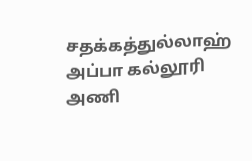சதக்கத்துல்லாஹ் அப்பா கல்லூரி அணி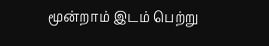மூன்றாம் இடம் பெற்று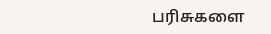பரிசுகளை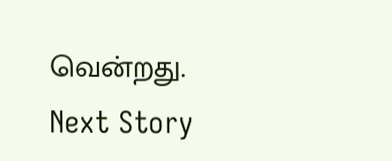வென்றது.
Next Story